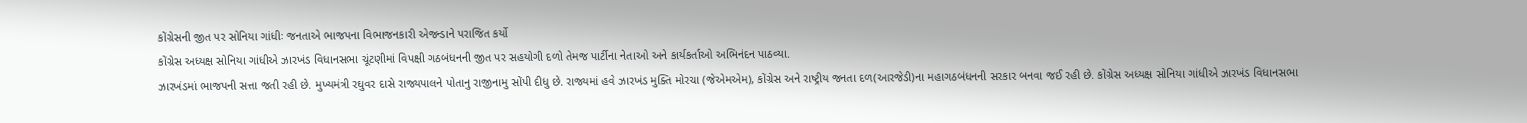કોંગ્રેસની જીત પર સોનિયા ગાંધીઃ જનતાએ ભાજપના વિભાજનકારી એજન્ડાને પરાજિત કર્યો
કોંગ્રેસ અધ્યક્ષ સોનિયા ગાંધીએ ઝારખંડ વિધાનસભા ચૂંટણીમાં વિપક્ષી ગઠબંધનની જીત પર સહયોગી દળો તેમજ પાર્ટીના નેતાઓ અને કાર્યકર્તાઓ અભિનંદન પાઠવ્યા.
ઝારખંડમાં ભાજપની સત્તા જતી રહી છે. મુખ્યમંત્રી રઘુવર દાસે રાજ્યપાલને પોતાનુ રાજીનામુ સોંપી દીધુ છે. રાજ્યમાં હવે ઝારખંડ મુક્તિ મોરચા (જેએમએમ), કોંગ્રેસ અને રાષ્ટ્રીય જનતા દળ(આરજેડી)ના મહાગઠબંધનની સરકાર બનવા જઈ રહી છે. કોંગ્રેસ અધ્યક્ષ સોનિયા ગાંધીએ ઝારખંડ વિધાનસભા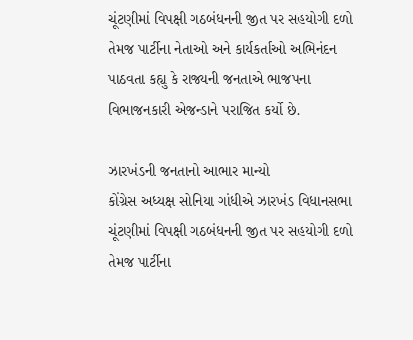ચૂંટણીમાં વિપક્ષી ગઠબંધનની જીત પર સહયોગી દળો તેમજ પાર્ટીના નેતાઓ અને કાર્યકર્તાઓ અભિનંદન પાઠવતા કહ્યુ કે રાજ્યની જનતાએ ભાજપના વિભાજનકારી એજન્ડાને પરાજિત કર્યો છે.

ઝારખંડની જનતાનો આભાર માન્યો
કોંગ્રેસ અધ્યક્ષ સોનિયા ગાંધીએ ઝારખંડ વિધાનસભા ચૂંટણીમાં વિપક્ષી ગઠબંધનની જીત પર સહયોગી દળો તેમજ પાર્ટીના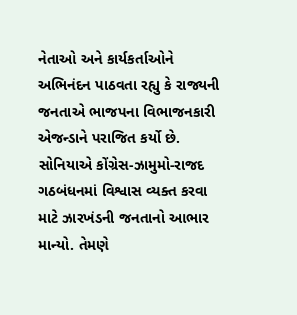નેતાઓ અને કાર્યકર્તાઓને અભિનંદન પાઠવતા રહ્યુ કે રાજ્યની જનતાએ ભાજપના વિભાજનકારી એજન્ડાને પરાજિત કર્યો છે. સોનિયાએ કોંગ્રેસ-ઝામુમો-રાજદ ગઠબંધનમાં વિશ્વાસ વ્યક્ત કરવા માટે ઝારખંડની જનતાનો આભાર માન્યો. તેમણે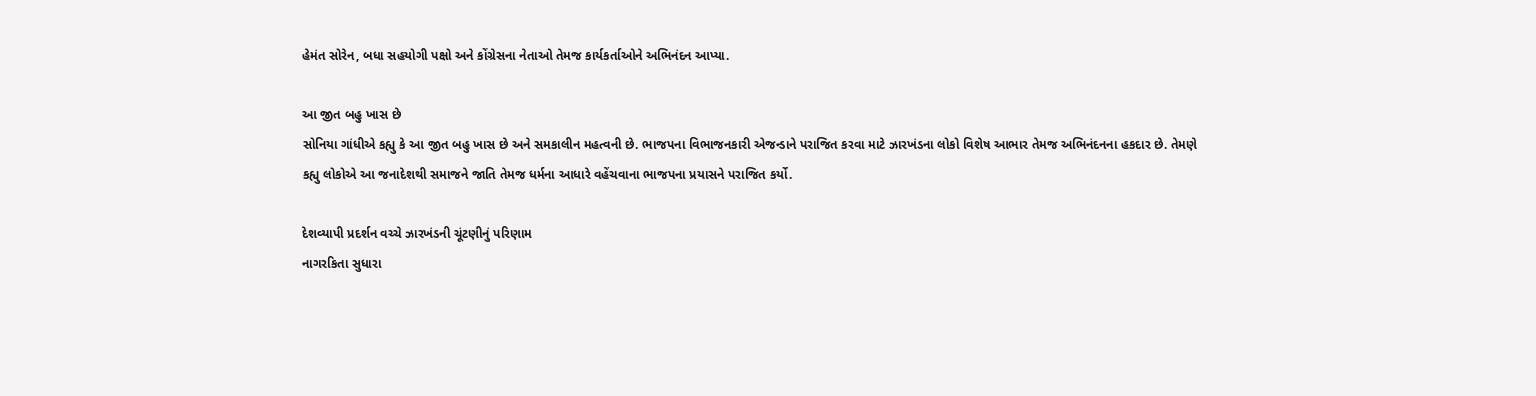હેમંત સોરેન, બધા સહયોગી પક્ષો અને કોંગ્રેસના નેતાઓ તેમજ કાર્યકર્તાઓને અભિનંદન આપ્યા.

આ જીત બહુ ખાસ છે
સોનિયા ગાંધીએ કહ્યુ કે આ જીત બહુ ખાસ છે અને સમકાલીન મહત્વની છે. ભાજપના વિભાજનકારી એજન્ડાને પરાજિત કરવા માટે ઝારખંડના લોકો વિશેષ આભાર તેમજ અભિનંદનના હકદાર છે. તેમણે કહ્યુ લોકોએ આ જનાદેશથી સમાજને જાતિ તેમજ ધર્મના આધારે વહેંચવાના ભાજપના પ્રયાસને પરાજિત કર્યો.

દેશવ્યાપી પ્રદર્શન વચ્ચે ઝારખંડની ચૂંટણીનું પરિણામ
નાગરકિતા સુધારા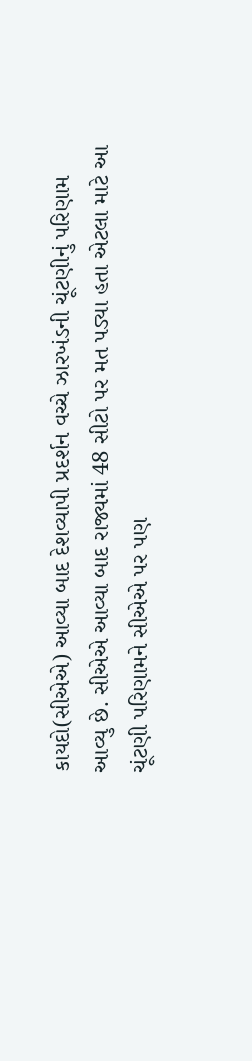કાયદો(સીએએ) આવ્યા બાદ દેશવ્યાપી પ્રદર્શન વચ્ચે ઝારખંડની ચૂંટણીનું પરિણામ આવ્યુ છે. સીએએ આવ્યા બાદ રાજ્યમાં 48 સીટો પર મત પડ્યા હતા એટલા માટે આ ચૂંટણી પરિણામને સીએએ પર પણ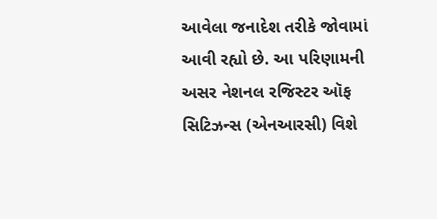આવેલા જનાદેશ તરીકે જોવામાં આવી રહ્યો છે. આ પરિણામની અસર નેશનલ રજિસ્ટર ઑફ સિટિઝન્સ (એનઆરસી) વિશે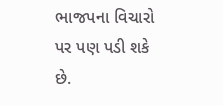ભાજપના વિચારો પર પણ પડી શકે છે.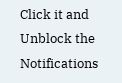Click it and Unblock the Notifications